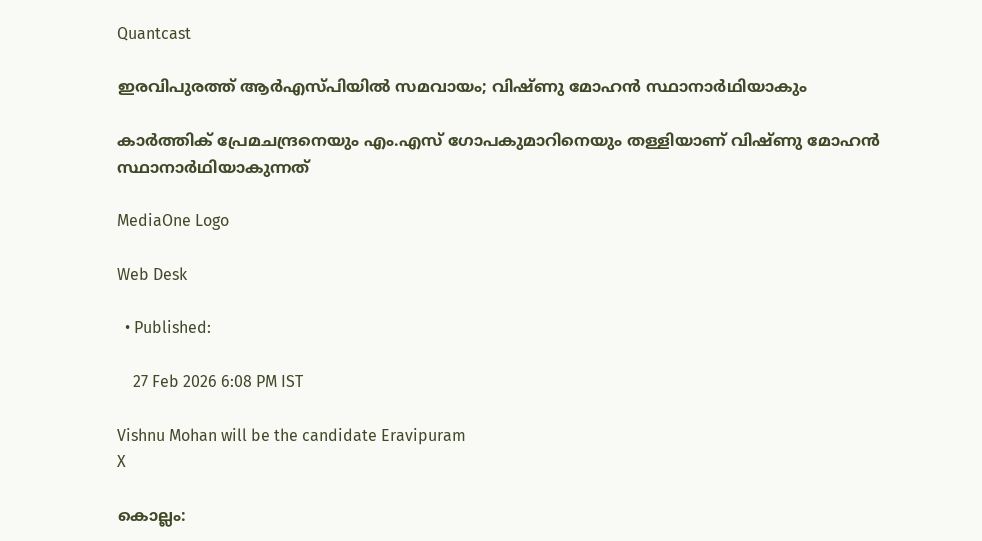Quantcast

ഇരവിപുരത്ത് ആര്‍എസ്പിയില്‍ സമവായം; വിഷ്ണു മോഹന്‍ സ്ഥാനാര്‍ഥിയാകും

കാര്‍ത്തിക് പ്രേമചന്ദ്രനെയും എം.എസ് ഗോപകുമാറിനെയും തള്ളിയാണ് വിഷ്ണു മോഹന്‍ സ്ഥാനാര്‍ഥിയാകുന്നത്

MediaOne Logo

Web Desk

  • Published:

    27 Feb 2026 6:08 PM IST

Vishnu Mohan will be the candidate Eravipuram
X

കൊല്ലം: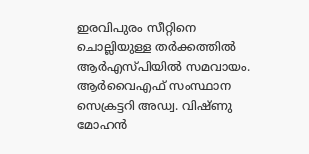ഇരവിപുരം സീറ്റിനെ ചൊല്ലിയുള്ള തര്‍ക്കത്തില്‍ ആര്‍എസ്പിയില്‍ സമവായം. ആര്‍വൈഎഫ് സംസ്ഥാന സെക്രട്ടറി അഡ്വ. വിഷ്ണു മോഹന്‍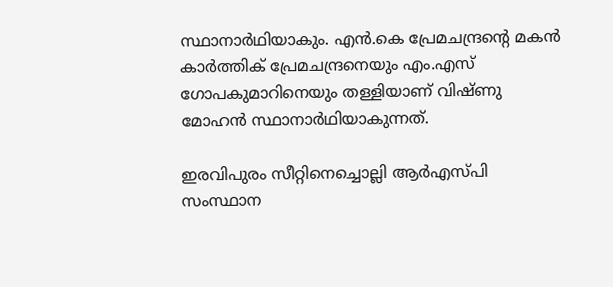സ്ഥാനാര്‍ഥിയാകും. എന്‍.കെ പ്രേമചന്ദ്രന്റെ മകന്‍ കാര്‍ത്തിക് പ്രേമചന്ദ്രനെയും എം.എസ് ഗോപകുമാറിനെയും തള്ളിയാണ് വിഷ്ണു മോഹന്‍ സ്ഥാനാര്‍ഥിയാകുന്നത്.

ഇരവിപുരം സീറ്റിനെച്ചൊല്ലി ആര്‍എസ്പി സംസ്ഥാന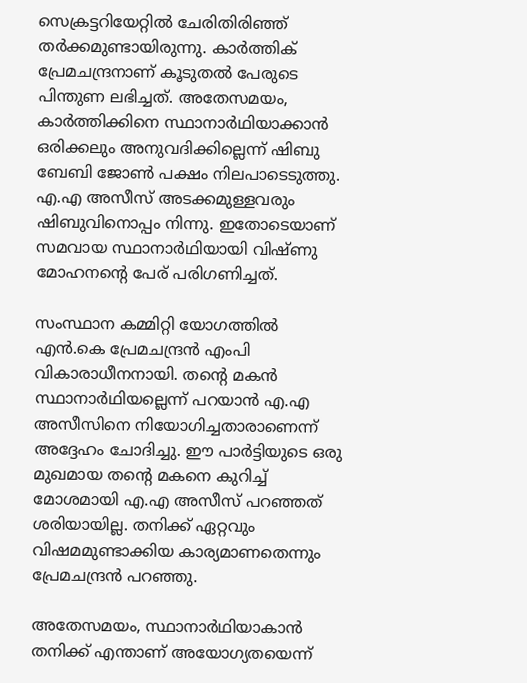സെക്രട്ടറിയേറ്റില്‍ ചേരിതിരിഞ്ഞ് തര്‍ക്കമുണ്ടായിരുന്നു. കാര്‍ത്തിക് പ്രേമചന്ദ്രനാണ് കൂടുതല്‍ പേരുടെ പിന്തുണ ലഭിച്ചത്. അതേസമയം, കാര്‍ത്തിക്കിനെ സ്ഥാനാര്‍ഥിയാക്കാന്‍ ഒരിക്കലും അനുവദിക്കില്ലെന്ന് ഷിബു ബേബി ജോണ്‍ പക്ഷം നിലപാടെടുത്തു. എ.എ അസീസ് അടക്കമുള്ളവരും ഷിബുവിനൊപ്പം നിന്നു. ഇതോടെയാണ് സമവായ സ്ഥാനാര്‍ഥിയായി വിഷ്ണു മോഹനന്റെ പേര് പരിഗണിച്ചത്.

സംസ്ഥാന കമ്മിറ്റി യോഗത്തില്‍ എന്‍.കെ പ്രേമചന്ദ്രന്‍ എംപി വികാരാധീനനായി. തന്റെ മകന്‍ സ്ഥാനാര്‍ഥിയല്ലെന്ന് പറയാന്‍ എ.എ അസീസിനെ നിയോഗിച്ചതാരാണെന്ന് അദ്ദേഹം ചോദിച്ചു. ഈ പാര്‍ട്ടിയുടെ ഒരു മുഖമായ തന്റെ മകനെ കുറിച്ച് മോശമായി എ.എ അസീസ് പറഞ്ഞത് ശരിയായില്ല. തനിക്ക് ഏറ്റവും വിഷമമുണ്ടാക്കിയ കാര്യമാണതെന്നും പ്രേമചന്ദ്രന്‍ പറഞ്ഞു.

അതേസമയം, സ്ഥാനാര്‍ഥിയാകാന്‍ തനിക്ക് എന്താണ് അയോഗ്യതയെന്ന്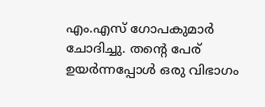എം.എസ് ഗോപകുമാര്‍ ചോദിച്ചു. തന്റെ പേര് ഉയര്‍ന്നപ്പോള്‍ ഒരു വിഭാഗം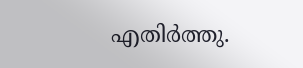എതിര്‍ത്തു.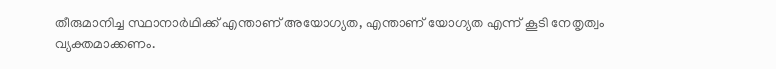തീരുമാനിച്ച സ്ഥാനാര്‍ഥിക്ക് എന്താണ് അയോഗ്യത, എന്താണ് യോഗ്യത എന്ന് കൂടി നേതൃത്വം വ്യക്തമാക്കണം.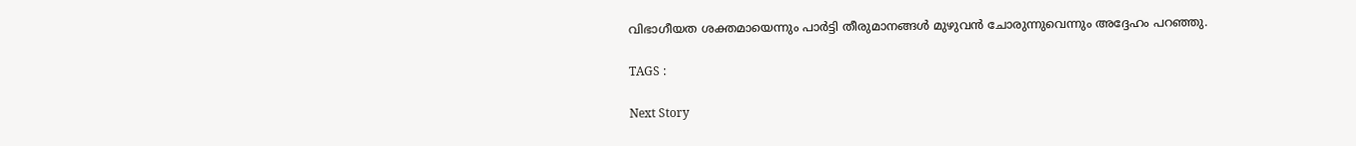വിഭാഗീയത ശക്തമായെന്നും പാര്‍ട്ടി തീരുമാനങ്ങള്‍ മുഴുവന്‍ ചോരുന്നുവെന്നും അദ്ദേഹം പറഞ്ഞു.

TAGS :

Next Story